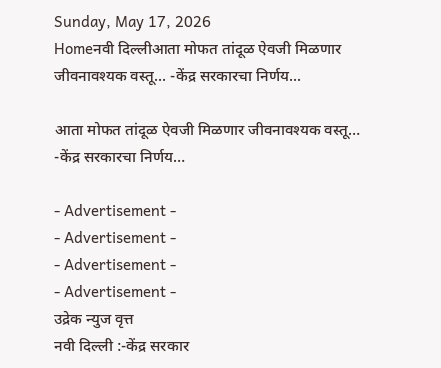Sunday, May 17, 2026
Homeनवी दिल्लीआता मोफत तांदूळ ऐवजी मिळणार जीवनावश्यक वस्तू... -केंद्र सरकारचा निर्णय...

आता मोफत तांदूळ ऐवजी मिळणार जीवनावश्यक वस्तू… -केंद्र सरकारचा निर्णय…

- Advertisement -
- Advertisement -
- Advertisement -
- Advertisement -
उद्रेक न्युज वृत्त
नवी दिल्ली :-केंद्र सरकार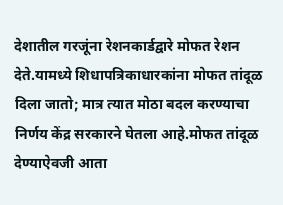देशातील गरजूंना रेशनकार्डद्वारे मोफत रेशन देते.यामध्ये शिधापत्रिकाधारकांना मोफत तांदूळ दिला जातो; मात्र त्यात मोठा बदल करण्याचा निर्णय केंद्र सरकारने घेतला आहे.मोफत तांदूळ देण्याऐवजी आता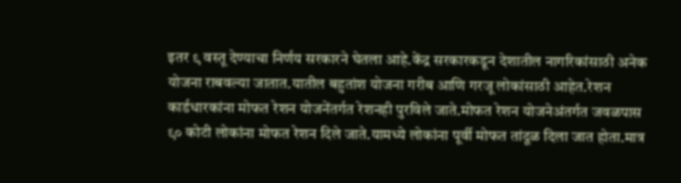इतर ९ वस्तू देण्याचा निर्णय सरकारने घेतला आहे.केंद्र सरकारकडून देशातील नागरिकांसाठी अनेक योजना राबवल्या जातात.यातील बहुतांश योजना गरीब आणि गरजू लोकांसाठी आहेत.रेशन कार्डधारकांना मोफत रेशन योजनेंतर्गत रेशनही पुरविले जाते.मोफत रेशन योजनेअंतर्गत जवळपास ९० कोटी लोकांना मोफत रेशन दिले जाते.यामध्ये लोकांना पूर्वी मोफत तांदूळ दिला जात होता.मात्र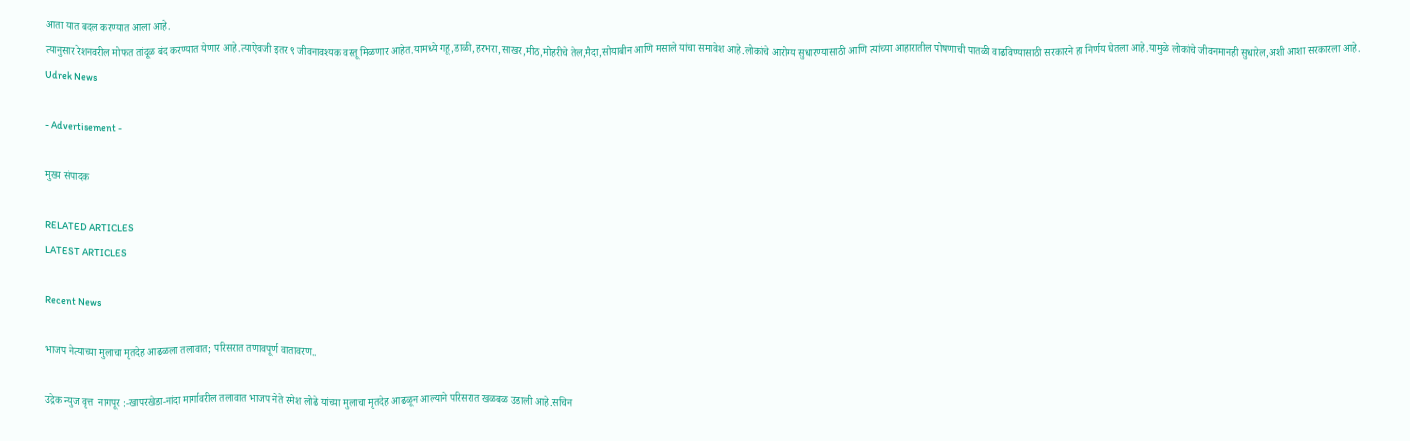आता यात बदल करण्यात आला आहे.
त्यानुसार रेशनवरील मोफत तांदूळ बंद करण्यात येणार आहे.त्याऐवजी इतर ९ जीवनावश्यक वस्तू मिळणार आहेत.यामध्ये गहू,डाळी,हरभरा,साखर,मीठ,मोहरीचे तेल,मैदा,सोयाबीन आणि मसाले यांचा समावेश आहे.लोकांचे आरोग्य सुधारण्यासाठी आणि त्यांच्या आहारातील पोषणाची पातळी वाढविण्यासाठी सरकारने हा निर्णय घेतला आहे.यामुळे लोकांचे जीवनमानही सुधारेल,अशी आशा सरकारला आहे.
Udrek News

- Advertisement -

मुख्य संपादक

RELATED ARTICLES
LATEST ARTICLES

Recent News

भाजप नेत्याच्या मुलाचा मृतदेह आढळला तलावात; परिसरात तणावपूर्ण वातावरण..

उद्रेक न्युज वृत्त  नागपूर :-खापरखेडा-नांदा मार्गावरील तलावात भाजप नेते रमेश लोढे यांच्या मुलाचा मृतदेह आढळून आल्याने परिसरात खळबळ उडाली आहे.सचिन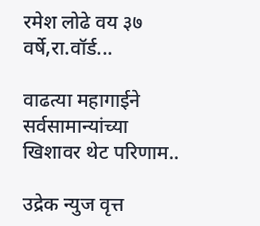रमेश लोढे वय ३७ वर्षे,रा.वॉर्ड...

वाढत्या महागाईने सर्वसामान्यांच्या खिशावर थेट परिणाम..

उद्रेक न्युज वृत्त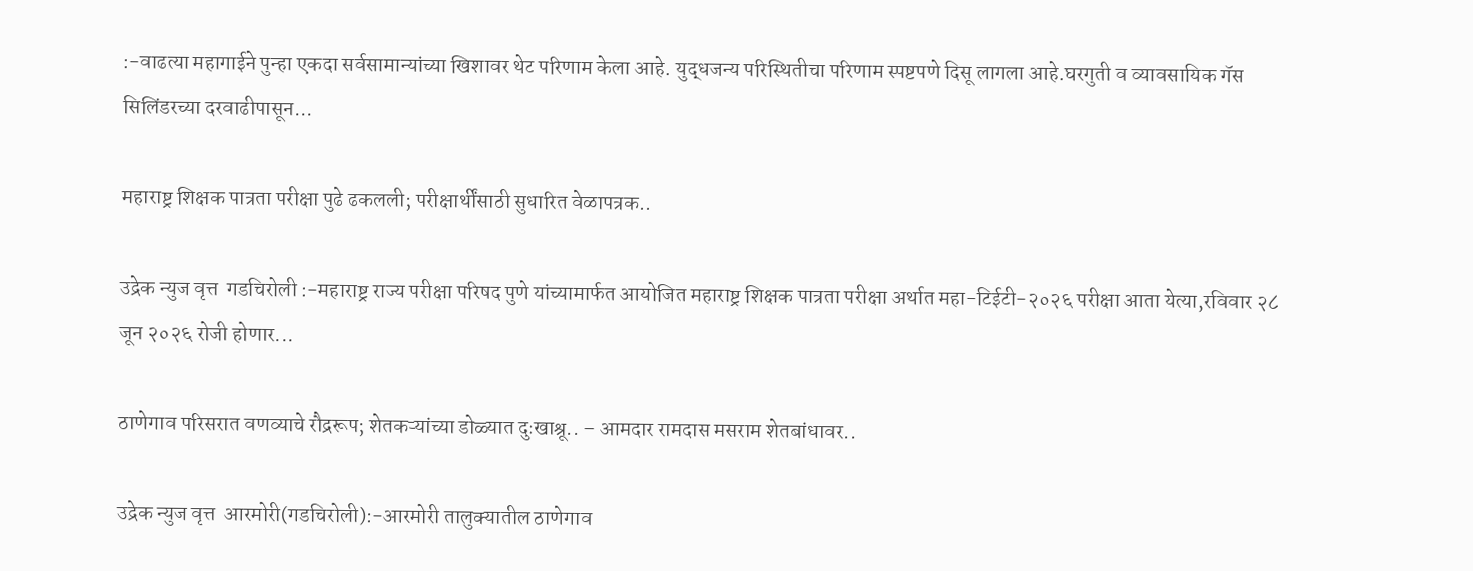:-वाढत्या महागाईने पुन्हा एकदा सर्वसामान्यांच्या खिशावर थेट परिणाम केला आहे. युद्धजन्य परिस्थितीचा परिणाम स्पष्टपणे दिसू लागला आहे.घरगुती व व्यावसायिक गॅस सिलिंडरच्या दरवाढीपासून...

महाराष्ट्र शिक्षक पात्रता परीक्षा पुढे ढकलली; परीक्षार्थींसाठी सुधारित वेळापत्रक..

उद्रेक न्युज वृत्त  गडचिरोली :-महाराष्ट्र राज्य परीक्षा परिषद पुणे यांच्यामार्फत आयोजित महाराष्ट्र शिक्षक पात्रता परीक्षा अर्थात महा-टिईटी-२०२६ परीक्षा आता येत्या,रविवार २८ जून २०२६ रोजी होणार...

ठाणेगाव परिसरात वणव्याचे रौद्ररूप; शेतकऱ्यांच्या डोळ्यात दुःखाश्रू.. – आमदार रामदास मसराम शेतबांधावर..

उद्रेक न्युज वृत्त  आरमोरी(गडचिरोली):-आरमोरी तालुक्यातील ठाणेगाव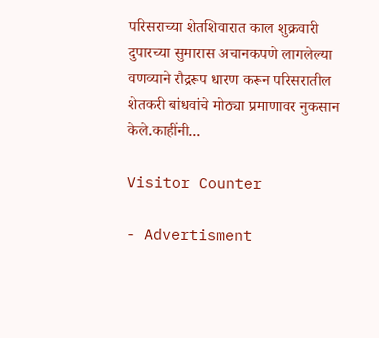परिसराच्या शेतशिवारात काल शुक्रवारी दुपारच्या सुमारास अचानकपणे लागलेल्या वणव्याने रौद्ररूप धारण करून परिसरातील शेतकरी बांधवांचे मोठ्या प्रमाणावर नुकसान केले.काहींनी...

Visitor Counter

- Advertisment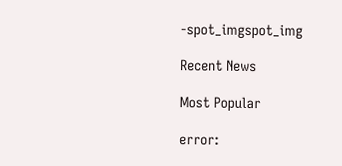-spot_imgspot_img

Recent News

Most Popular

error: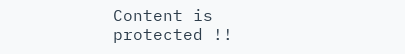Content is protected !!